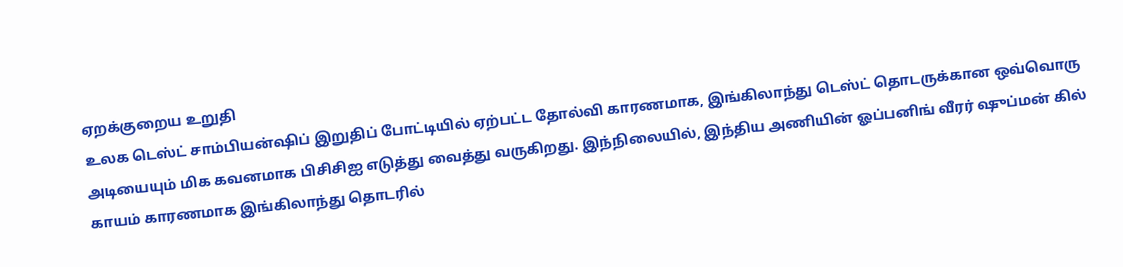ஏறக்குறைய உறுதி
உலக டெஸ்ட் சாம்பியன்ஷிப் இறுதிப் போட்டியில் ஏற்பட்ட தோல்வி காரணமாக, இங்கிலாந்து டெஸ்ட் தொடருக்கான ஒவ்வொரு அடியையும் மிக கவனமாக பிசிசிஐ எடுத்து வைத்து வருகிறது. இந்நிலையில், இந்திய அணியின் ஓப்பனிங் வீரர் ஷுப்மன் கில் காயம் காரணமாக இங்கிலாந்து தொடரில்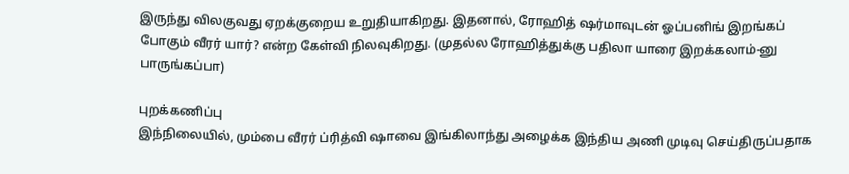இருந்து விலகுவது ஏறக்குறைய உறுதியாகிறது. இதனால், ரோஹித் ஷர்மாவுடன் ஓப்பனிங் இறங்கப் போகும் வீரர் யார்? என்ற கேள்வி நிலவுகிறது. (முதல்ல ரோஹித்துக்கு பதிலா யாரை இறக்கலாம்-னு பாருங்கப்பா)

புறக்கணிப்பு
இந்நிலையில், மும்பை வீரர் ப்ரித்வி ஷாவை இங்கிலாந்து அழைக்க இந்திய அணி முடிவு செய்திருப்பதாக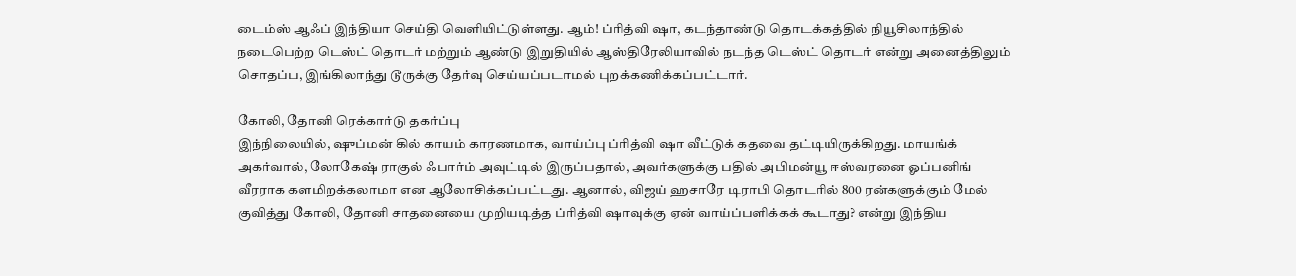டைம்ஸ் ஆஃப் இந்தியா செய்தி வெளியிட்டுள்ளது. ஆம்! ப்ரித்வி ஷா, கடந்தாண்டு தொடக்கத்தில் நியூசிலாந்தில் நடைபெற்ற டெஸ்ட் தொடர் மற்றும் ஆண்டு இறுதியில் ஆஸ்திரேலியாவில் நடந்த டெஸ்ட் தொடர் என்று அனைத்திலும் சொதப்ப, இங்கிலாந்து டூருக்கு தேர்வு செய்யப்படாமல் புறக்கணிக்கப்பட்டார்.

கோலி, தோனி ரெக்கார்டு தகர்ப்பு
இந்நிலையில், ஷுப்மன் கில் காயம் காரணமாக, வாய்ப்பு ப்ரித்வி ஷா வீட்டுக் கதவை தட்டியிருக்கிறது. மாயங்க் அகர்வால், லோகேஷ் ராகுல் ஃபார்ம் அவுட்டில் இருப்பதால், அவர்களுக்கு பதில் அபிமன்யூ ஈஸ்வரனை ஓப்பனிங் வீரராக களமிறக்கலாமா என ஆலோசிக்கப்பட்டது. ஆனால், விஜய் ஹசாரே டிராபி தொடரில் 800 ரன்களுக்கும் மேல் குவித்து கோலி, தோனி சாதனையை முறியடித்த ப்ரித்வி ஷாவுக்கு ஏன் வாய்ப்பளிக்கக் கூடாது? என்று இந்திய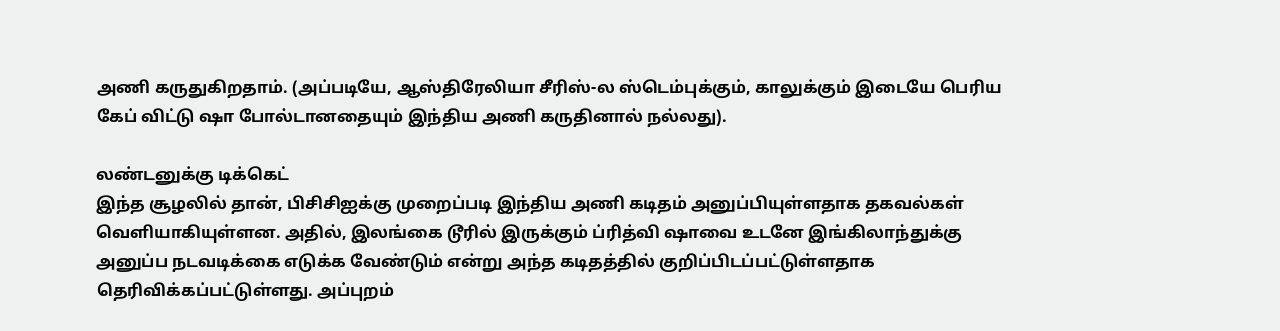அணி கருதுகிறதாம். (அப்படியே, ஆஸ்திரேலியா சீரிஸ்-ல ஸ்டெம்புக்கும், காலுக்கும் இடையே பெரிய கேப் விட்டு ஷா போல்டானதையும் இந்திய அணி கருதினால் நல்லது).

லண்டனுக்கு டிக்கெட்
இந்த சூழலில் தான், பிசிசிஐக்கு முறைப்படி இந்திய அணி கடிதம் அனுப்பியுள்ளதாக தகவல்கள் வெளியாகியுள்ளன. அதில், இலங்கை டூரில் இருக்கும் ப்ரித்வி ஷாவை உடனே இங்கிலாந்துக்கு அனுப்ப நடவடிக்கை எடுக்க வேண்டும் என்று அந்த கடிதத்தில் குறிப்பிடப்பட்டுள்ளதாக தெரிவிக்கப்பட்டுள்ளது. அப்புறம்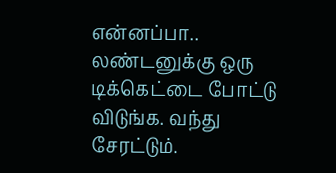என்னப்பா.. லண்டனுக்கு ஒரு டிக்கெட்டை போட்டு விடுங்க. வந்து சேரட்டும்.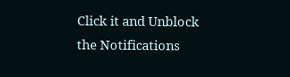Click it and Unblock the Notifications